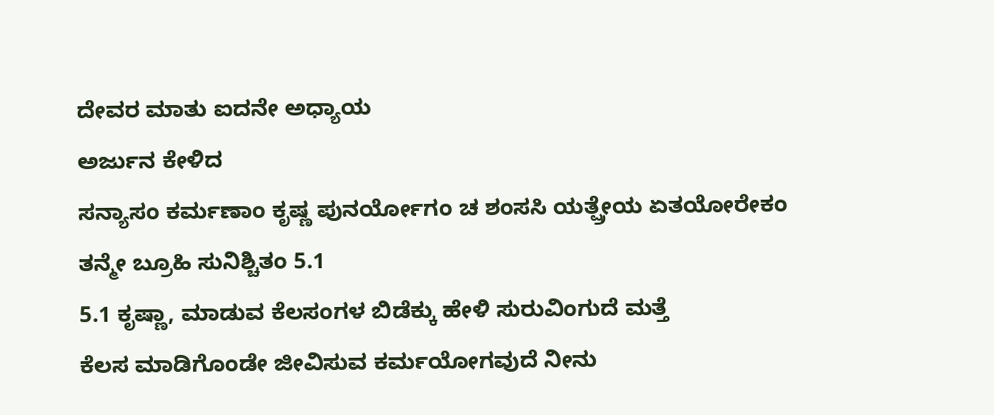ದೇವರ ಮಾತು ಐದನೇ ಅಧ್ಯಾಯ
ಅರ್ಜುನ ಕೇಳಿದ
ಸನ್ಯಾಸಂ ಕರ್ಮಣಾಂ ಕೃಷ್ಣ ಪುನರ್ಯೋಗಂ ಚ ಶಂಸಸಿ ಯತ್ಷ್ರೇಯ ಏತಯೋರೇಕಂ
ತನ್ಮೇ ಬ್ರೂಹಿ ಸುನಿಶ್ಚಿತಂ 5.1
5.1 ಕೃಷ್ಣಾ, ಮಾಡುವ ಕೆಲಸಂಗಳ ಬಿಡೆಕ್ಕು ಹೇಳಿ ಸುರುವಿಂಗುದೆ ಮತ್ತೆ
ಕೆಲಸ ಮಾಡಿಗೊಂಡೇ ಜೀವಿಸುವ ಕರ್ಮಯೋಗವುದೆ ನೀನು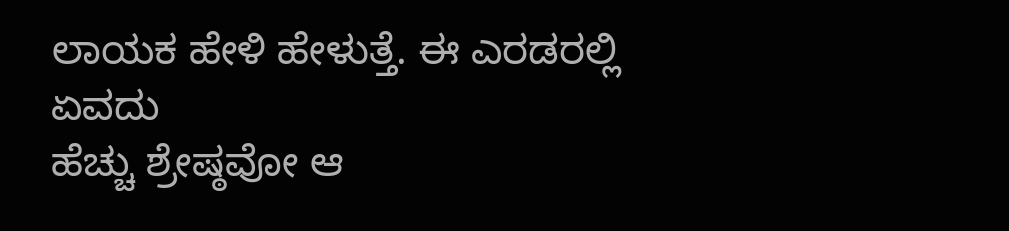ಲಾಯಕ ಹೇಳಿ ಹೇಳುತ್ತೆ. ಈ ಎರಡರಲ್ಲಿ ಏವದು
ಹೆಚ್ಚು ಶ್ರೇಷ್ಠವೋ ಆ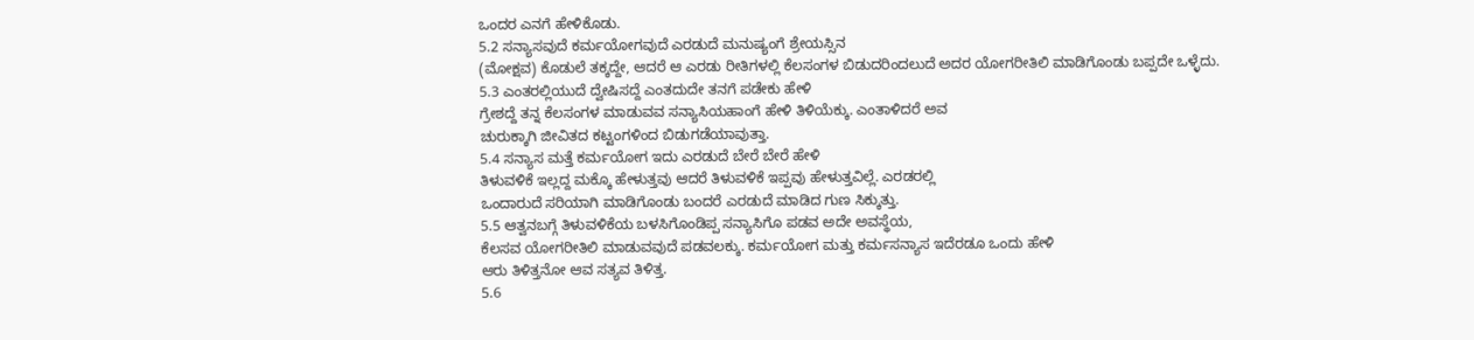ಒಂದರ ಎನಗೆ ಹೇಳಿಕೊಡು.
5.2 ಸನ್ಯಾಸವುದೆ ಕರ್ಮಯೋಗವುದೆ ಎರಡುದೆ ಮನುಷ್ಯಂಗೆ ಶ್ರೇಯಸ್ಸಿನ
(ಮೋಕ್ಷವ) ಕೊಡುಲೆ ತಕ್ಕದ್ದೇ, ಆದರೆ ಆ ಎರಡು ರೀತಿಗಳಲ್ಲಿ ಕೆಲಸಂಗಳ ಬಿಡುದರಿಂದಲುದೆ ಅದರ ಯೋಗರೀತಿಲಿ ಮಾಡಿಗೊಂಡು ಬಪ್ಪದೇ ಒಳ್ಳೆದು.
5.3 ಎಂತರಲ್ಲಿಯುದೆ ದ್ವೇಷಿಸದ್ದೆ ಎಂತದುದೇ ತನಗೆ ಪಡೇಕು ಹೇಳಿ
ಗ್ರೇಶದ್ದೆ ತನ್ನ ಕೆಲಸಂಗಳ ಮಾಡುವವ ಸನ್ಯಾಸಿಯಹಾಂಗೆ ಹೇಳಿ ತಿಳಿಯೆಕ್ಕು. ಎಂತಾಳಿದರೆ ಅವ
ಚುರುಕ್ಕಾಗಿ ಜೀವಿತದ ಕಟ್ಟಂಗಳಿಂದ ಬಿಡುಗಡೆಯಾವುತ್ತಾ.
5.4 ಸನ್ಯಾಸ ಮತ್ತೆ ಕರ್ಮಯೋಗ ಇದು ಎರಡುದೆ ಬೇರೆ ಬೇರೆ ಹೇಳಿ
ತಿಳುವಳಿಕೆ ಇಲ್ಲದ್ದ ಮಕ್ಕೊ ಹೇಳುತ್ತವು ಆದರೆ ತಿಳುವಳಿಕೆ ಇಪ್ಪವು ಹೇಳುತ್ತವಿಲ್ಲೆ. ಎರಡರಲ್ಲಿ
ಒಂದಾರುದೆ ಸರಿಯಾಗಿ ಮಾಡಿಗೊಂಡು ಬಂದರೆ ಎರಡುದೆ ಮಾಡಿದ ಗುಣ ಸಿಕ್ಕುತ್ತು.
5.5 ಆತ್ವನಬಗ್ಗೆ ತಿಳುವಳಿಕೆಯ ಬಳಸಿಗೊಂಡಿಪ್ಪ ಸನ್ಯಾಸಿಗೊ ಪಡವ ಅದೇ ಅವಸ್ಥೆಯ,
ಕೆಲಸವ ಯೋಗರೀತಿಲಿ ಮಾಡುವವುದೆ ಪಡವಲಕ್ಕು. ಕರ್ಮಯೋಗ ಮತ್ತು ಕರ್ಮಸನ್ಯಾಸ ಇದೆರಡೂ ಒಂದು ಹೇಳಿ
ಆರು ತಿಳಿತ್ತನೋ ಆವ ಸತ್ಯವ ತಿಳಿತ್ತ.
5.6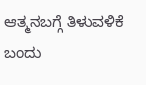ಆತ್ಮನಬಗ್ಗೆ ತಿಳುವಳಿಕೆ ಬಂದು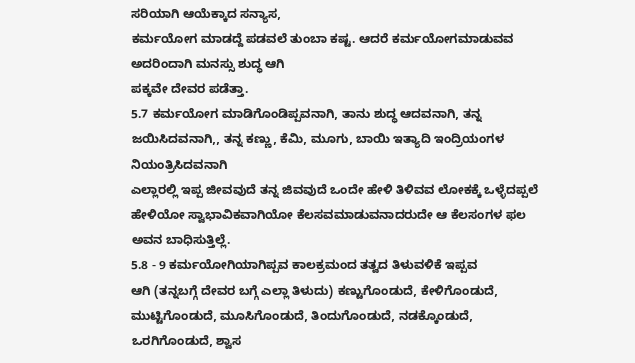ಸರಿಯಾಗಿ ಆಯೆಕ್ಕಾದ ಸನ್ಯಾಸ,
ಕರ್ಮಯೋಗ ಮಾಡದ್ದೆ ಪಡವಲೆ ತುಂಬಾ ಕಷ್ಟ. ಆದರೆ ಕರ್ಮಯೋಗಮಾಡುವವ ಅದರಿಂದಾಗಿ ಮನಸ್ಸು ಶುದ್ಧ ಆಗಿ
ಪಕ್ಕವೇ ದೇವರ ಪಡೆತ್ತಾ.
5.7 ಕರ್ಮಯೋಗ ಮಾಡಿಗೊಂಡಿಪ್ಪವನಾಗಿ, ತಾನು ಶುದ್ಧ ಆದವನಾಗಿ, ತನ್ನ
ಜಯಿಸಿದವನಾಗಿ,, ತನ್ನ ಕಣ್ಣು, ಕೆಮಿ, ಮೂಗು, ಬಾಯಿ ಇತ್ಯಾದಿ ಇಂದ್ರಿಯಂಗಳ ನಿಯಂತ್ರಿಸಿದವನಾಗಿ
ಎಲ್ಲಾರಲ್ಲಿ ಇಪ್ಪ ಜೀವವುದೆ ತನ್ನ ಜಿವವುದೆ ಒಂದೇ ಹೇಳಿ ತಿಳಿವವ ಲೋಕಕ್ಕೆ ಒಳ್ಳೆದಪ್ಪಲೆ
ಹೇಳಿಯೋ ಸ್ವಾಭಾವಿಕವಾಗಿಯೋ ಕೆಲಸವಮಾಡುವನಾದರುದೇ ಆ ಕೆಲಸಂಗಳ ಫಲ ಅವನ ಬಾಧಿಸುತ್ತಿಲ್ಲೆ.
5.8 - 9 ಕರ್ಮಯೋಗಿಯಾಗಿಪ್ಪವ ಕಾಲಕ್ರಮಂದ ತತ್ವದ ತಿಳುವಳಿಕೆ ಇಪ್ಪವ
ಆಗಿ (ತನ್ನಬಗ್ಗೆ ದೇವರ ಬಗ್ಗೆ ಎಲ್ಲಾ ತಿಳುದು) ಕಣ್ಟುಗೊಂಡುದೆ, ಕೇಳಿಗೊಂಡುದೆ,
ಮುಟ್ಟಿಗೊಂಡುದೆ, ಮೂಸಿಗೊಂಡುದೆ, ತಿಂದುಗೊಂಡುದೆ, ನಡಕ್ಕೊಂಡುದೆ, ಒರಗಿಗೊಂಡುದೆ, ಶ್ವಾಸ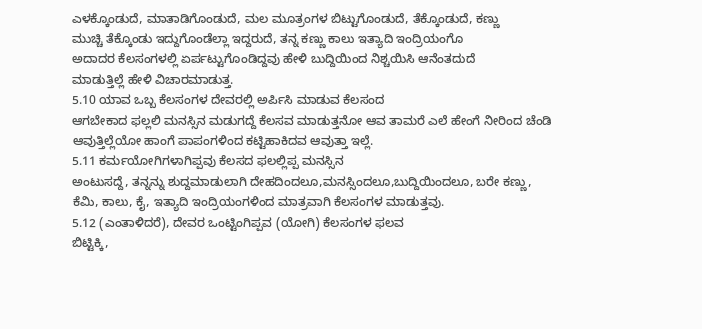ಎಳಕ್ಕೊಂಡುದೆ, ಮಾತಾಡಿಗೊಂಡುದೆ, ಮಲ ಮೂತ್ರಂಗಳ ಬಿಟ್ಟುಗೊಂಡುದೆ, ತೆಕ್ಕೊಂಡುದೆ, ಕಣ್ಣು
ಮುಚ್ಚಿ ತೆಕ್ಕೊಂಡು ಇದ್ದುಗೊಂಡೆಲ್ಲಾ ಇದ್ದರುದೆ, ತನ್ನ ಕಣ್ಣು ಕಾಲು ಇತ್ಯಾದಿ ಇಂದ್ರಿಯಂಗೊ
ಅದಾದರ ಕೆಲಸಂಗಳಲ್ಲಿ ಏರ್ಪಟ್ಟುಗೊಂಡಿದ್ದವು ಹೇಳಿ ಬುದ್ದಿಯಿಂದ ನಿಶ್ಚಯಿಸಿ ಆನೆಂತದುದೆ
ಮಾಡುತ್ತಿಲ್ಲೆ ಹೇಳಿ ವಿಚಾರಮಾಡುತ್ತ.
5.10 ಯಾವ ಒಬ್ಬ ಕೆಲಸಂಗಳ ದೇವರಲ್ಲಿ ಅರ್ಪಿಸಿ ಮಾಡುವ ಕೆಲಸಂದ
ಆಗಬೇಕಾದ ಫಲ್ಲಲಿ ಮನಸ್ಸಿನ ಮಡುಗದ್ದೆ ಕೆಲಸವ ಮಾಡುತ್ತನೋ ಆವ ತಾಮರೆ ಎಲೆ ಹೇಂಗೆ ನೀರಿಂದ ಚೆಂಡಿ
ಆವುತ್ತಿಲ್ಲೆಯೋ ಹಾಂಗೆ ಪಾಪಂಗಳಿಂದ ಕಟ್ಟಿಹಾಕಿದವ ಆವುತ್ತಾ ಇಲ್ಲೆ.
5.11 ಕರ್ಮಯೋಗಿಗಳಾಗಿಪ್ಪವು ಕೆಲಸದ ಫಲಲ್ಲಿಪ್ಪ ಮನಸ್ಸಿನ
ಅಂಟುಸದ್ದೆ, ತನ್ನನ್ನು ಶುದ್ದಮಾಡುಲಾಗಿ ದೇಹದಿಂದಲೂ,ಮನಸ್ಸಿಂದಲೂ,ಬುದ್ದಿಯಿಂದಲೂ, ಬರೇ ಕಣ್ಣು,
ಕೆಮಿ, ಕಾಲು, ಕೈ, ಇತ್ಯಾದಿ ಇಂದ್ರಿಯಂಗಳಿಂದ ಮಾತ್ರವಾಗಿ ಕೆಲಸಂಗಳ ಮಾಡುತ್ತವು.
5.12 (ಎಂತಾಳಿದರೆ), ದೇವರ ಒಂಟ್ಟಿಂಗಿಪ್ಪವ (ಯೋಗಿ) ಕೆಲಸಂಗಳ ಫಲವ
ಬಿಟ್ಟಿಕ್ಕಿ,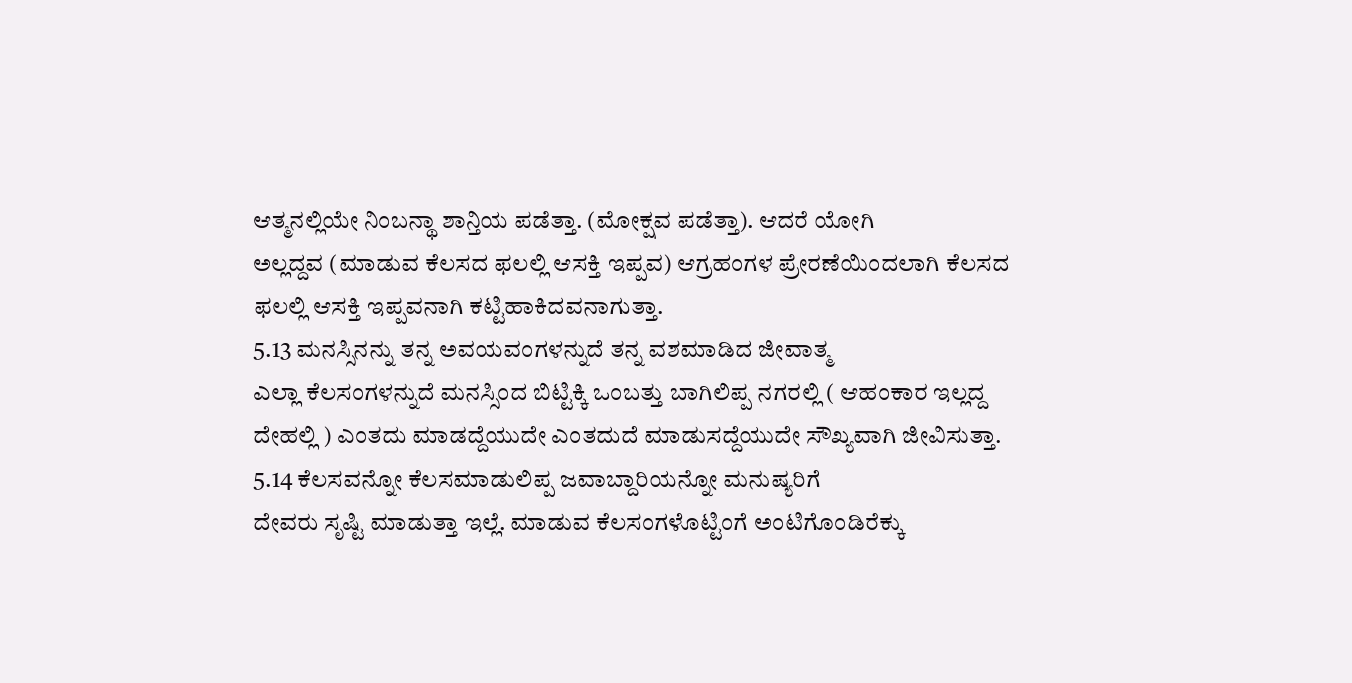ಆತ್ಮನಲ್ಲಿಯೇ ನಿಂಬನ್ಥಾ ಶಾನ್ತಿಯ ಪಡೆತ್ತಾ. (ಮೋಕ್ಷವ ಪಡೆತ್ತಾ). ಆದರೆ ಯೋಗಿ
ಅಲ್ಲದ್ದವ (ಮಾಡುವ ಕೆಲಸದ ಫಲಲ್ಲಿ ಆಸಕ್ತಿ ಇಪ್ಪವ) ಆಗ್ರಹಂಗಳ ಪ್ರೇರಣೆಯಿಂದಲಾಗಿ ಕೆಲಸದ
ಫಲಲ್ಲಿ ಆಸಕ್ತಿ ಇಪ್ಪವನಾಗಿ ಕಟ್ಟಿಹಾಕಿದವನಾಗುತ್ತಾ.
5.13 ಮನಸ್ಸಿನನ್ನು ತನ್ನ ಅವಯವಂಗಳನ್ನುದೆ ತನ್ನ ವಶಮಾಡಿದ ಜೀವಾತ್ಮ
ಎಲ್ಲಾ ಕೆಲಸಂಗಳನ್ನುದೆ ಮನಸ್ಸಿಂದ ಬಿಟ್ಟಿಕ್ಕಿ ಒಂಬತ್ತು ಬಾಗಿಲಿಪ್ಪ ನಗರಲ್ಲಿ ( ಆಹಂಕಾರ ಇಲ್ಲದ್ದ
ದೇಹಲ್ಲಿ ) ಎಂತದು ಮಾಡದ್ದೆಯುದೇ ಎಂತದುದೆ ಮಾಡುಸದ್ದೆಯುದೇ ಸೌಖ್ಯವಾಗಿ ಜೀವಿಸುತ್ತಾ.
5.14 ಕೆಲಸವನ್ನೋ ಕೆಲಸಮಾಡುಲಿಪ್ಪ ಜವಾಬ್ದಾರಿಯನ್ನೋ ಮನುಷ್ಯರಿಗೆ
ದೇವರು ಸೃಷ್ಟಿ ಮಾಡುತ್ತಾ ಇಲ್ಲೆ. ಮಾಡುವ ಕೆಲಸಂಗಳೊಟ್ಟಿಂಗೆ ಅಂಟಿಗೊಂಡಿರೆಕ್ಕು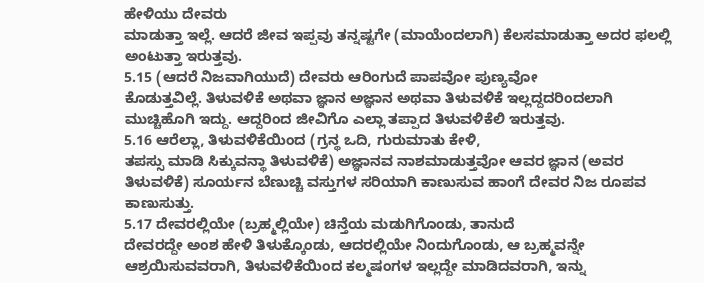ಹೇಳಿಯು ದೇವರು
ಮಾಡುತ್ತಾ ಇಲ್ಲೆ. ಆದರೆ ಜೀವ ಇಪ್ಪವು ತನ್ನಷ್ಟಗೇ (ಮಾಯೆಂದಲಾಗಿ) ಕೆಲಸಮಾಡುತ್ತಾ ಅದರ ಫಲಲ್ಲಿ
ಅಂಟುತ್ತಾ ಇರುತ್ತವು.
5.15 (ಆದರೆ ನಿಜವಾಗಿಯುದೆ) ದೇವರು ಆರಿಂಗುದೆ ಪಾಪವೋ ಪುಣ್ಯವೋ
ಕೊಡುತ್ತವಿಲ್ಲೆ. ತಿಳುವಳಿಕೆ ಅಥವಾ ಜ್ಞಾನ ಅಜ್ಞಾನ ಅಥವಾ ತಿಳುವಳಿಕೆ ಇಲ್ಲದ್ದದರಿಂದಲಾಗಿ
ಮುಚ್ಚಿಹೊಗಿ ಇದ್ದು. ಆದ್ದರಿಂದ ಜೀವಿಗೊ ಎಲ್ಲಾ ತಪ್ಪಾದ ತಿಳುವಳಿಕೆಲಿ ಇರುತ್ತವು.
5.16 ಆರೆಲ್ಲಾ, ತಿಳುವಳಿಕೆಯಿಂದ (ಗ್ರನ್ಥ ಒದಿ, ಗುರುಮಾತು ಕೇಳಿ,
ತಪಸ್ಸು ಮಾಡಿ ಸಿಕ್ಕುವನ್ಥಾ ತಿಳುವಳಿಕೆ) ಅಜ್ಞಾನವ ನಾಶಮಾಡುತ್ತವೋ ಆವರ ಜ್ಞಾನ (ಅವರ
ತಿಳುವಳಿಕೆ) ಸೂರ್ಯನ ಬೆಣುಚ್ಚಿ ವಸ್ತುಗಳ ಸರಿಯಾಗಿ ಕಾಣುಸುವ ಹಾಂಗೆ ದೇವರ ನಿಜ ರೂಪವ
ಕಾಣುಸುತ್ತು.
5.17 ದೇವರಲ್ಲಿಯೇ (ಬ್ರಹ್ಮಲ್ಲಿಯೇ) ಚಿನ್ತೆಯ ಮಡುಗಿಗೊಂಡು, ತಾನುದೆ
ದೇವರದ್ದೇ ಅಂಶ ಹೇಳಿ ತಿಳುಕ್ಕೊಂಡು, ಆದರಲ್ಲಿಯೇ ನಿಂದುಗೊಂಡು, ಆ ಬ್ರಹ್ಮವನ್ನೇ
ಆಶ್ರಯಿಸುವವರಾಗಿ, ತಿಳುವಳಿಕೆಯಿಂದ ಕಲ್ಮಷಂಗಳ ಇಲ್ಲದ್ದೇ ಮಾಡಿದವರಾಗಿ, ಇನ್ನು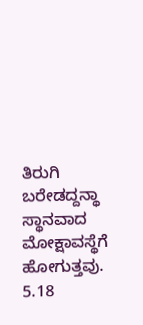ತಿರುಗಿ
ಬರೇಡದ್ದನ್ಥಾ ಸ್ಥಾನವಾದ ಮೋಕ್ಷಾವಸ್ಥೆಗೆ ಹೋಗುತ್ತವು.
5.18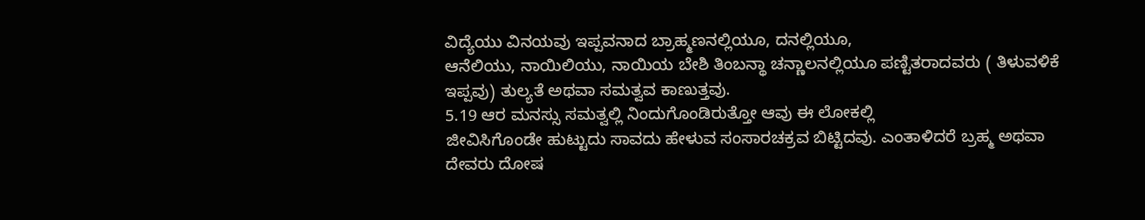ವಿದ್ಯೆಯು ವಿನಯವು ಇಪ್ಪವನಾದ ಬ್ರಾಹ್ಮಣನಲ್ಲಿಯೂ, ದನಲ್ಲಿಯೂ,
ಆನೆಲಿಯು, ನಾಯಿಲಿಯು, ನಾಯಿಯ ಬೇಶಿ ತಿಂಬನ್ಥಾ ಚನ್ಣಾಲನಲ್ಲಿಯೂ ಪಣ್ಟಿತರಾದವರು ( ತಿಳುವಳಿಕೆ
ಇಪ್ಪವು) ತುಲ್ಯತೆ ಅಥವಾ ಸಮತ್ವವ ಕಾಣುತ್ತವು.
5.19 ಆರ ಮನಸ್ಸು ಸಮತ್ವಲ್ಲಿ ನಿಂದುಗೊಂಡಿರುತ್ತೋ ಆವು ಈ ಲೋಕಲ್ಲಿ
ಜೀವಿಸಿಗೊಂಡೇ ಹುಟ್ಟುದು ಸಾವದು ಹೇಳುವ ಸಂಸಾರಚಕ್ರವ ಬಿಟ್ಟಿದವು. ಎಂತಾಳಿದರೆ ಬ್ರಹ್ಮ ಅಥವಾ
ದೇವರು ದೋಷ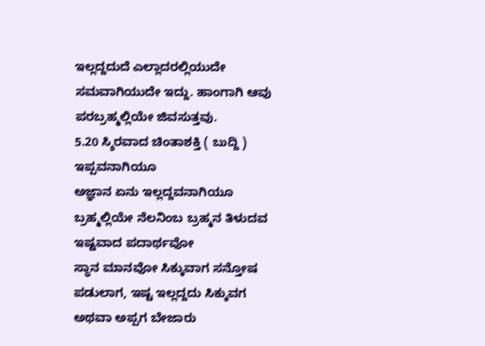ಇಲ್ಲದ್ದದುದೆ ಎಲ್ಲಾದರಲ್ಲಿಯುದೇ ಸಮವಾಗಿಯುದೇ ಇದ್ದು. ಹಾಂಗಾಗಿ ಆವು
ಪರಬ್ರಹ್ಮಲ್ಲಿಯೇ ಜಿವಸುತ್ತವು.
5.20 ಸ್ಶಿರವಾದ ಚಿಂತಾಶಕ್ತಿ ( ಬುದ್ದಿ ) ಇಪ್ಪವನಾಗಿಯೂ
ಅಜ್ಞಾನ ಏನು ಇಲ್ಲದ್ದವನಾಗಿಯೂ ಬ್ರಹ್ಮಲ್ಲಿಯೇ ನೆಲನಿಂಬ ಬ್ರಹ್ಮನ ತಿಳುದವ ಇಷ್ಟವಾದ ಪದಾರ್ಥವೋ
ಸ್ಥಾನ ಮಾನವೋ ಸಿಕ್ಕುವಾಗ ಸನ್ತೋಷ ಪಡುಲಾಗ, ಇಷ್ಟ ಇಲ್ಲದ್ದದು ಸಿಕ್ಕುವಗ ಅಥವಾ ಅಪ್ಪಗ ಬೇಜಾರು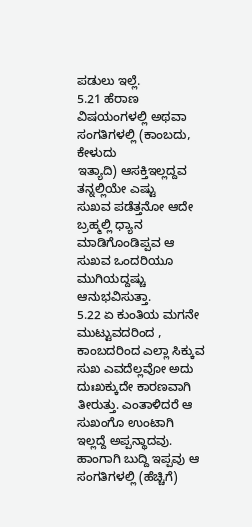ಪಡುಲು ಇಲ್ಲೆ.
5.21 ಹೆರಾಣ ವಿಷಯಂಗಳಲ್ಲಿ ಅಥವಾ ಸಂಗತಿಗಳಲ್ಲಿ (ಕಾಂಬದು, ಕೇಳುದು
ಇತ್ಯಾದಿ) ಆಸಕ್ತಿಇಲ್ಲದ್ದವ ತನ್ನಲ್ಲಿಯೇ ಎಷ್ಟು
ಸುಖವ ಪಡೆತ್ತನೋ ಆದೇ ಬ್ರಹ್ಮಲ್ಲಿ ಧ್ಯಾನ ಮಾಡಿಗೊಂಡಿಪ್ಪವ ಆ ಸುಖವ ಒಂದರಿಯೂ ಮುಗಿಯದ್ದಷ್ಚು
ಆನುಭವಿಸುತ್ತಾ.
5.22 ಏ ಕುಂತಿಯ ಮಗನೇ ಮುಟ್ಟುವದರಿಂದ , ಕಾಂಬದರಿಂದ ಎಲ್ಲಾ ಸಿಕ್ಕುವ
ಸುಖ ಎವದೆಲ್ಲವೋ ಅದು ದುಃಖಕ್ಕುದೇ ಕಾರಣವಾಗಿ ತೀರುತ್ತು. ಎಂತಾಳಿದರೆ ಆ ಸುಖಂಗೊ ಉಂಟಾಗಿ
ಇಲ್ಲದ್ದೆ ಅಪ್ಪನ್ಥಾದವು. ಹಾಂಗಾಗಿ ಬುದ್ದಿ ಇಪ್ಪವು ಆ ಸಂಗತಿಗಳಲ್ಲಿ (ಹೆಚ್ಚಿಗೆ)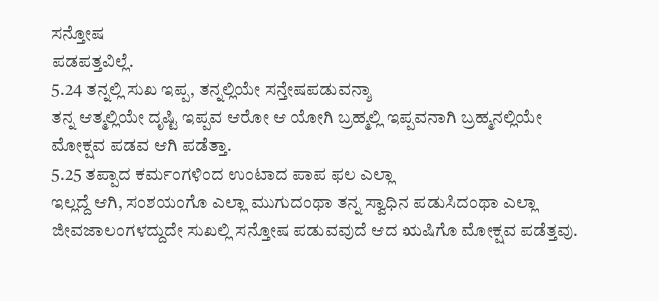ಸನ್ತೋಷ
ಪಡಪತ್ತವಿಲ್ಲೆ.
5.24 ತನ್ನಲ್ಲಿ ಸುಖ ಇಪ್ಪ, ತನ್ನಲ್ಲಿಯೇ ಸನ್ತೇಷಪಡುವನ್ಶಾ
ತನ್ನ ಆತ್ಮಲ್ಲಿಯೇ ದೃಷ್ಟಿ ಇಪ್ಪವ ಆರೋ ಆ ಯೋಗಿ ಬ್ರಹ್ಮಲ್ಲಿ ಇಪ್ಪವನಾಗಿ ಬ್ರಹ್ಮನಲ್ಲಿಯೇ
ಮೋಕ್ಷವ ಪಡವ ಆಗಿ ಪಡೆತ್ತಾ.
5.25 ತಪ್ಪಾದ ಕರ್ಮಂಗಳಿಂದ ಉಂಟಾದ ಪಾಪ ಫಲ ಎಲ್ಲಾ
ಇಲ್ಲದ್ದೆ ಆಗಿ, ಸಂಶಯಂಗೊ ಎಲ್ಲಾ ಮುಗುದಂಥಾ ತನ್ನ ಸ್ವಾಧಿನ ಪಡುಸಿದಂಥಾ ಎಲ್ಲಾ
ಜೀವಜಾಲಂಗಳದ್ದುದೇ ಸುಖಲ್ಲಿ ಸನ್ತೋಷ ಪಡುವವುದೆ ಆದ ಋಷಿಗೊ ಮೋಕ್ಷವ ಪಡೆತ್ತವು.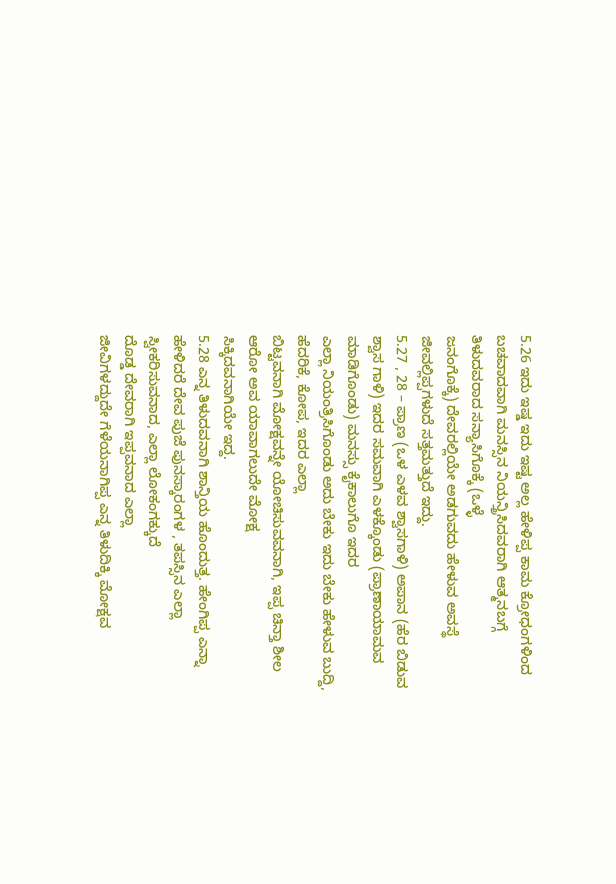5.26 ಇದು ಇಷ್ಡ ಇದು ಇಷ್ಟ ಅಲ್ಲ ಹೇಳಿಪ್ಪ ಕಾಮ ಕ್ರೋಧಂಗಳಿಂದ
ಬಚವಾದವಾಗಿ ಮನಸ್ಸಿನ ನಿಯನ್ತ್ರಿಸಿದವರಾಗಿ ಆತ್ಮನಬಗ್ಗೆ ತಿಳುದವರಾದ ಸನ್ಯಾಸಿಗೊಕ್ಕೆ (ಒಳ್ಳೆ
ಜನಂಗೊಕ್ಕೆ) ದೇವರಲ್ಲಿಯೇ ಅಡಗುವದು ಹೇಳುವ ಅವಸ್ಥೆ ಜೀವಲ್ಲಿಪ್ಪಗಳುದೆ ಸತ್ತಮತ್ತುದೆ ಇದ್ದು.
5.27 , 28 – ಪ್ರಾಣ (ಒಳ ಎಳವ ಶ್ವಾಸಗಾಳಿ) ಅಪಾನ (ಹೆರ ಬಿಡುವ
ಶ್ವಾಸ ಗಾಳಿ) ಇದರ ಸಮವಾಗಿ ಎಳಕ್ಕೊಂಡು (ಪ್ರಾಣಾಯಾಮವ ಮಾಡಿಗೊಂಡು) ಮನಸ್ಸು ಕೈಕಾಲುಗೊ ಇದರ
ಎಲ್ಲಾ ನಿಯಂತ್ರಿಸಿಗೊಂಡು ಅದು ಬೇಕು ಇದು ಬೇಕು ಹೇಳುವ ಬುದ್ದಿ, ಹೆದರಿಕೆ, ಕೋಪ, ಇದರ ಎಲ್ಲಾ
ಬಿಟ್ಟವನಾಗಿ ಮೋಕ್ಷವನ್ನೇ ಯೋಚಿಸುವವನಾಗಿ, ಇಪ್ಪ ಚಿನ್ತಾ ಶೀಲ ಆರೋ ಅವ ಯಾವಾಗಲುದೇ ಮೋಕ್ಷ
ಸಿಕ್ಕಿದವನಾಗಿಯೇ ಇದ್ದ.
5.28 ಎನ್ನ ತಿಳುದವನಾಗಿ ಶಾನ್ತಿಯ ಹೊಂದುತ್ತ. ಹೇಂಗಿಪ್ಪ ಎನ್ನಾ
ಹೇಳಿದರೆ ದೇವ ಪುಜೆ ಪುನಸ್ಕಾರಂಗಳ , ತಪಸ್ಸಿನ ಎಲ್ಲಾ ಸ್ವೀಕರಿಸುವನಾದ, ಎಲ್ಲಾ ಲೋಕಂಗಕ್ಕುದೆ
ದೊಡ್ಡ ದೇವರಾಗಿ ಇಪ್ಪವನಾದ ಎಲ್ಲಾ
ಜೀವಿಗಳದ್ದುದೇ ಗೆಳೆಯನಾಗಿಪ್ಪ ಎನ್ನ ತಿಳುದಿಕ್ಕಿ ಮೋಕ್ಷವ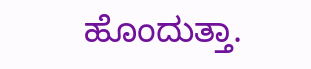ಹೊಂದುತ್ತಾ.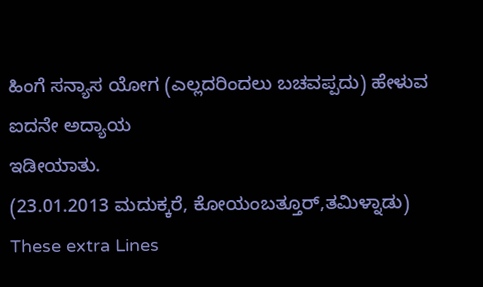ಹಿಂಗೆ ಸನ್ಯಾಸ ಯೋಗ (ಎಲ್ಲದರಿಂದಲು ಬಚವಪ್ಪದು) ಹೇಳುವ ಐದನೇ ಅದ್ಯಾಯ
ಇಡೀಯಾತು.
(23.01.2013 ಮದುಕ್ಕರೆ, ಕೋಯಂಬತ್ತೂರ್,ತಮಿಳ್ನಾಡು)
These extra Lines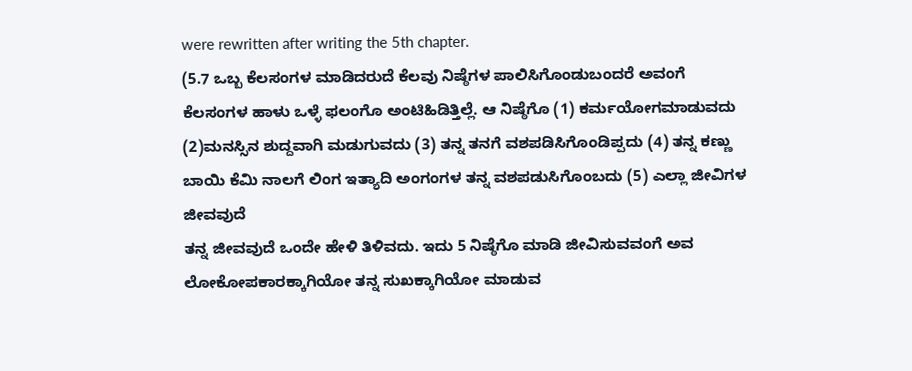were rewritten after writing the 5th chapter.
(5.7 ಒಬ್ಬ ಕೆಲಸಂಗಳ ಮಾಡಿದರುದೆ ಕೆಲವು ನಿಷ್ಠೆಗಳ ಪಾಲಿಸಿಗೊಂಡುಬಂದರೆ ಅವಂಗೆ
ಕೆಲಸಂಗಳ ಹಾಳು ಒಳ್ಳೆ ಫಲಂಗೊ ಅಂಟಿಹಿಡಿತ್ತಿಲ್ಲೆ. ಆ ನಿಷ್ಠೆಗೊ (1) ಕರ್ಮಯೋಗಮಾಡುವದು
(2)ಮನಸ್ಸಿನ ಶುದ್ದವಾಗಿ ಮಡುಗುವದು (3) ತನ್ನ ತನಗೆ ವಶಪಡಿಸಿಗೊಂಡಿಪ್ಪದು (4) ತನ್ನ ಕಣ್ಣು
ಬಾಯಿ ಕೆಮಿ ನಾಲಗೆ ಲಿಂಗ ಇತ್ಯಾದಿ ಅಂಗಂಗಳ ತನ್ನ ವಶಪಡುಸಿಗೊಂಬದು (5) ಎಲ್ಲಾ ಜೀವಿಗಳ ಜೀವವುದೆ
ತನ್ನ ಜೀವವುದೆ ಒಂದೇ ಹೇಳಿ ತಿಳಿವದು. ಇದು 5 ನಿಷ್ಠೆಗೊ ಮಾಡಿ ಜೀವಿಸುವವಂಗೆ ಅವ
ಲೋಕೋಪಕಾರಕ್ಕಾಗಿಯೋ ತನ್ನ ಸುಖಕ್ಕಾಗಿಯೋ ಮಾಡುವ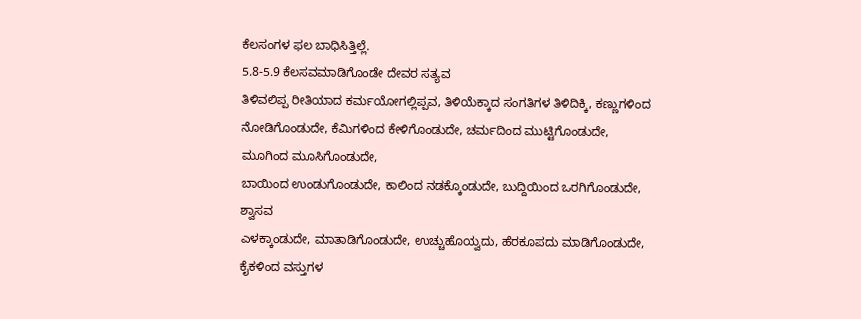ಕೆಲಸಂಗಳ ಫಲ ಬಾಧಿಸಿತ್ತಿಲ್ಲೆ.
5.8-5.9 ಕೆಲಸವಮಾಡಿಗೊಂಡೇ ದೇವರ ಸತ್ಯವ
ತಿಳಿವಲಿಪ್ಪ ರೀತಿಯಾದ ಕರ್ಮಯೋಗಲ್ಲಿಪ್ಪವ, ತಿಳಿಯೆಕ್ಕಾದ ಸಂಗತಿಗಳ ತಿಳಿದಿಕ್ಕಿ, ಕಣ್ಣುಗಳಿಂದ
ನೋಡಿಗೊಂಡುದೇ, ಕೆಮಿಗಳಿಂದ ಕೇಳಿಗೊಂಡುದೇ, ಚರ್ಮದಿಂದ ಮುಟ್ಟಿಗೊಂಡುದೇ, ಮೂಗಿಂದ ಮೂಸಿಗೊಂಡುದೇ,
ಬಾಯಿಂದ ಉಂಡುಗೊಂಡುದೇ, ಕಾಲಿಂದ ನಡಕ್ಕೊಂಡುದೇ, ಬುದ್ದಿಯಿಂದ ಒರಗಿಗೊಂಡುದೇ, ಶ್ವಾಸವ
ಎಳಕ್ಕಾಂಡುದೇ, ಮಾತಾಡಿಗೊಂಡುದೇ, ಉಚ್ಚುಹೊಯ್ವದು, ಹೆರಕೂಪದು ಮಾಡಿಗೊಂಡುದೇ, ಕೈಕಳಿಂದ ವಸ್ತುಗಳ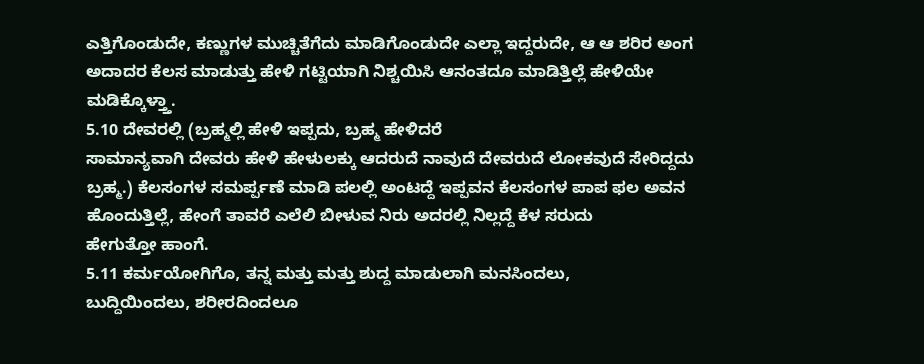ಎತ್ತಿಗೊಂಡುದೇ, ಕಣ್ಣುಗಳ ಮುಚ್ಚಿತೆಗೆದು ಮಾಡಿಗೊಂಡುದೇ ಎಲ್ಲಾ ಇದ್ದರುದೇ, ಆ ಆ ಶರಿರ ಅಂಗ
ಅದಾದರ ಕೆಲಸ ಮಾಡುತ್ತು ಹೇಳಿ ಗಟ್ಟಿಯಾಗಿ ನಿಶ್ಚಯಿಸಿ ಆನಂತದೂ ಮಾಡಿತ್ತಿಲ್ಲೆ ಹೇಳಿಯೇ
ಮಡಿಕ್ಕೊಳ್ತ್ತಾ.
5.10 ದೇವರಲ್ಲಿ (ಬ್ರಹ್ಮಲ್ಲಿ ಹೇಳಿ ಇಪ್ಪದು, ಬ್ರಹ್ಮ ಹೇಳಿದರೆ
ಸಾಮಾನ್ಯವಾಗಿ ದೇವರು ಹೇಳಿ ಹೇಳುಲಕ್ಕು ಆದರುದೆ ನಾವುದೆ ದೇವರುದೆ ಲೋಕವುದೆ ಸೇರಿದ್ದದು
ಬ್ರಹ್ಮ.) ಕೆಲಸಂಗಳ ಸಮರ್ಪ್ಪಣೆ ಮಾಡಿ ಪಲಲ್ಲಿ ಅಂಟದ್ದೆ ಇಪ್ಪವನ ಕೆಲಸಂಗಳ ಪಾಪ ಫಲ ಅವನ
ಹೊಂದುತ್ತಿಲ್ಲೆ, ಹೇಂಗೆ ತಾವರೆ ಎಲೆಲಿ ಬೀಳುವ ನಿರು ಅದರಲ್ಲಿ ನಿಲ್ಲದ್ದೆ ಕೆಳ ಸರುದು
ಹೇಗುತ್ತೋ ಹಾಂಗೆ.
5.11 ಕರ್ಮಯೋಗಿಗೊ, ತನ್ನ ಮತ್ತು ಮತ್ತು ಶುದ್ದ ಮಾಡುಲಾಗಿ ಮನಸಿಂದಲು,
ಬುದ್ದಿಯಿಂದಲು, ಶರೀರದಿಂದಲೂ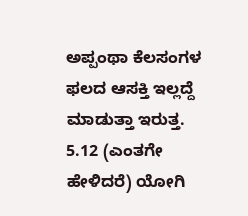ಅಪ್ಪಂಥಾ ಕೆಲಸಂಗಳ ಫಲದ ಆಸಕ್ತಿ ಇಲ್ಲದ್ದೆ ಮಾಡುತ್ತಾ ಇರುತ್ತ.
5.12 (ಎಂತಗೇ ಹೇಳಿದರೆ) ಯೋಗಿ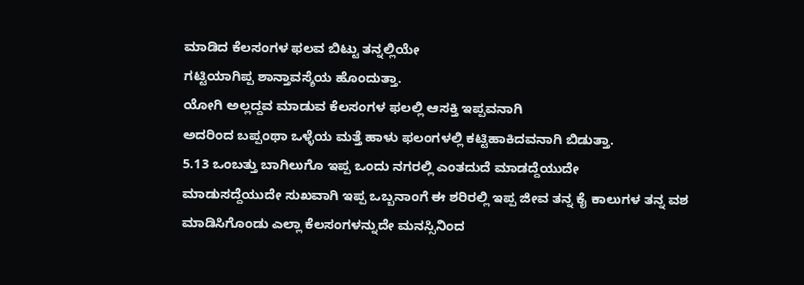ಮಾಡಿದ ಕೆಲಸಂಗಳ ಫಲವ ಬಿಟ್ಟು ತನ್ನಲ್ಲಿಯೇ
ಗಟ್ಟಿಯಾಗಿಪ್ಪ ಶಾನ್ತಾವಸ್ಶೆಯ ಹೊಂದುತ್ತಾ.
ಯೋಗಿ ಅಲ್ಲದ್ದವ ಮಾಡುವ ಕೆಲಸಂಗಳ ಫಲಲ್ಲಿ ಆಸಕ್ತಿ ಇಪ್ಪವನಾಗಿ
ಅದರಿಂದ ಬಪ್ಪಂಥಾ ಒಳ್ಳೆಯ ಮತ್ತೆ ಹಾಳು ಫಲಂಗಳಲ್ಲಿ ಕಟ್ಟಿಹಾಕಿದವನಾಗಿ ಬಿಡುತ್ತಾ.
5.13 ಒಂಬತ್ತು ಬಾಗಿಲುಗೊ ಇಪ್ಪ ಒಂದು ನಗರಲ್ಲಿ ಎಂತದುದೆ ಮಾಡದ್ದೆಯುದೇ
ಮಾಡುಸದ್ದೆಯುದೇ ಸುಖವಾಗಿ ಇಪ್ಪ ಒಬ್ಬನಾಂಗೆ ಈ ಶರಿರಲ್ಲಿ ಇಪ್ಪ ಜೀವ ತನ್ನ ಕೈ ಕಾಲುಗಳ ತನ್ನ ವಶ
ಮಾಡಿಸಿಗೊಂಡು ಎಲ್ಲಾ ಕೆಲಸಂಗಳನ್ನುದೇ ಮನಸ್ಸಿನಿಂದ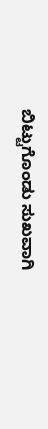ಬಿಟ್ಟುಗೊಂಡು ಸುಖವಾಗಿ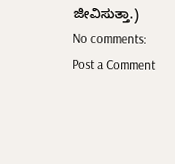ಜೀವಿಸುತ್ತಾ.)
No comments:
Post a Comment